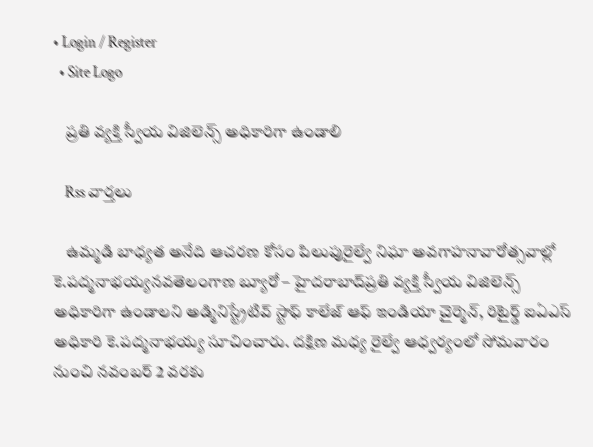• Login / Register
  • Site Logo

    ప్రతి వ్యక్తి స్వీయ విజిలెన్స్ అధికారిగా ఉండాలి

    Rss వార్తలు

    ఉమ్మడి బాధ్యత అనేది ఆచరణ కోసం పిలుపురైల్వే నిఘా అవగాహనావారోత్సవాల్లో కె.పద్మనాభయ్యనవతెలంగాణ బ్యూరో – హైదరాబాద్‌ప్రతి వ్యక్తి స్వీయ విజిలెన్స్‌ అధికారిగా ఉండాలని అడ్మినిస్ట్రేటివ్‌ స్టాఫ్‌ కాలేజ్‌ ఆఫ్‌ ఇండియా చైర్మెన్‌, రిటైర్డ్‌ ఐఏఎస్‌ అధికారి కె.పద్మనాభయ్య సూచించారు. దక్షిణ మధ్య రైల్వే ఆధ్వర్యంలో సోమవారం నుంచి నవంబర్‌ 2 వరకు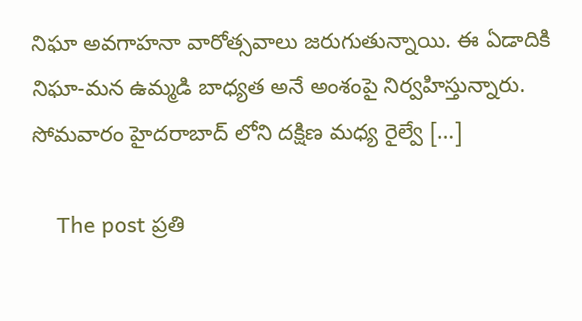నిఘా అవగాహనా వారోత్సవాలు జరుగుతున్నాయి. ఈ ఏడాదికి నిఘా-మన ఉమ్మడి బాధ్యత అనే అంశంపై నిర్వహిస్తున్నారు. సోమవారం హైదరాబాద్‌ లోని దక్షిణ మధ్య రైల్వే […]

    The post ప్రతి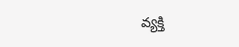వ్యక్తి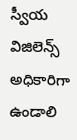స్వీయ విజిలెన్స్‌ అధికారిగా ఉండాలి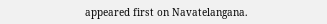appeared first on Navatelangana.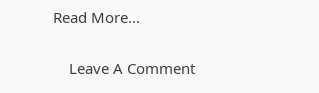Read More...

    Leave A Comment